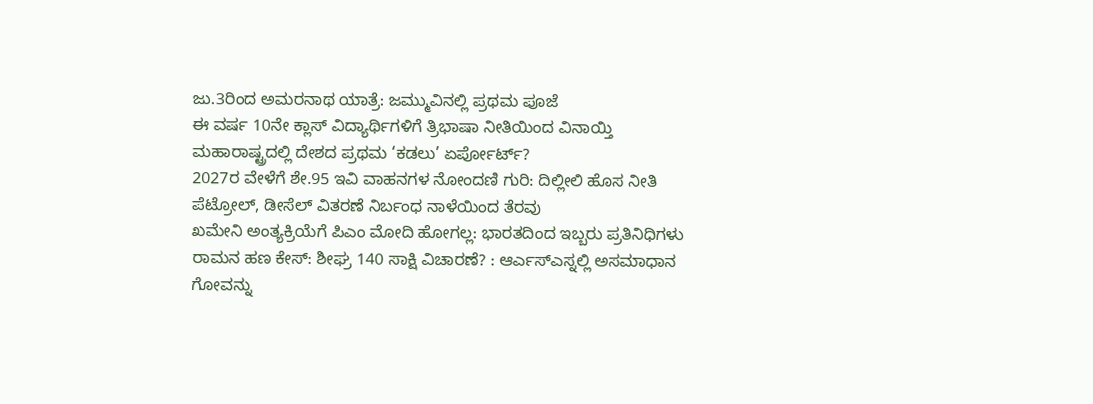ಜು.3ರಿಂದ ಅಮರನಾಥ ಯಾತ್ರೆ: ಜಮ್ಮುವಿನಲ್ಲಿ ಪ್ರಥಮ ಪೂಜೆ
ಈ ವರ್ಷ 10ನೇ ಕ್ಲಾಸ್ ವಿದ್ಯಾರ್ಥಿಗಳಿಗೆ ತ್ರಿಭಾಷಾ ನೀತಿಯಿಂದ ವಿನಾಯ್ತಿ
ಮಹಾರಾಷ್ಟ್ರದಲ್ಲಿ ದೇಶದ ಪ್ರಥಮ ‘ಕಡಲು’ ಏರ್ಪೋರ್ಟ್?
2027ರ ವೇಳೆಗೆ ಶೇ.95 ಇವಿ ವಾಹನಗಳ ನೋಂದಣಿ ಗುರಿ: ದಿಲ್ಲೀಲಿ ಹೊಸ ನೀತಿ
ಪೆಟ್ರೋಲ್, ಡೀಸೆಲ್ ವಿತರಣೆ ನಿರ್ಬಂಧ ನಾಳೆಯಿಂದ ತೆರವು
ಖಮೇನಿ ಅಂತ್ಯಕ್ರಿಯೆಗೆ ಪಿಎಂ ಮೋದಿ ಹೋಗಲ್ಲ: ಭಾರತದಿಂದ ಇಬ್ಬರು ಪ್ರತಿನಿಧಿಗಳು
ರಾಮನ ಹಣ ಕೇಸ್: ಶೀಘ್ರ 140 ಸಾಕ್ಷಿ ವಿಚಾರಣೆ? : ಆರ್ಎಸ್ಎಸ್ನಲ್ಲಿ ಅಸಮಾಧಾನ
ಗೋವನ್ನು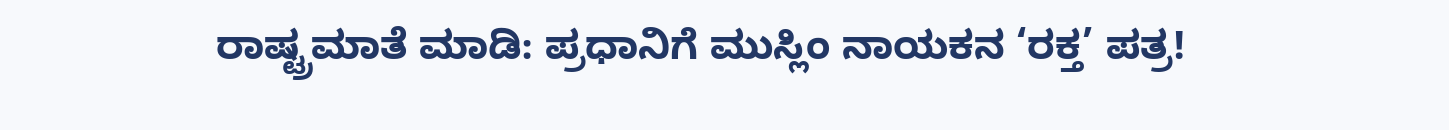ರಾಷ್ಟ್ರಮಾತೆ ಮಾಡಿ: ಪ್ರಧಾನಿಗೆ ಮುಸ್ಲಿಂ ನಾಯಕನ ‘ರಕ್ತ’ ಪತ್ರ!